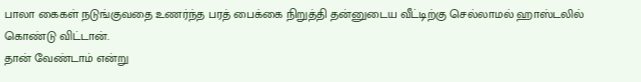பாலா கைகள் நடுங்குவதை உணர்ந்த பரத் பைக்கை நிறுத்தி தன்னுடைய வீட்டிற்கு செல்லாமல் ஹாஸ்டலில் கொண்டு விட்டான்.
தான் வேண்டாம் என்று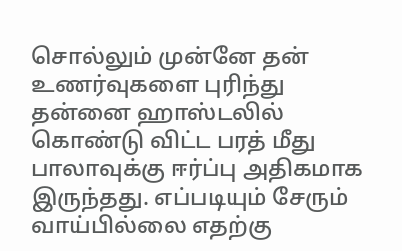சொல்லும் முன்னே தன் உணர்வுகளை புரிந்து தன்னை ஹாஸ்டலில் கொண்டு விட்ட பரத் மீது பாலாவுக்கு ஈர்ப்பு அதிகமாக இருந்தது. எப்படியும் சேரும் வாய்பில்லை எதற்கு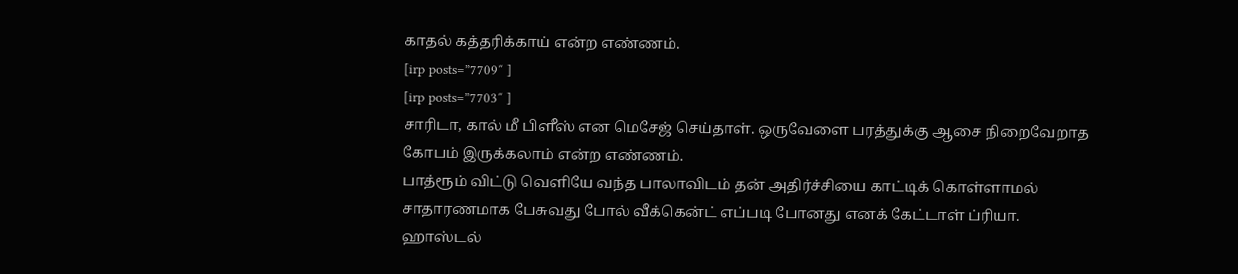காதல் கத்தரிக்காய் என்ற எண்ணம்.
[irp posts=”7709″ ]
[irp posts=”7703″ ]
சாரிடா, கால் மீ பிளீஸ் என மெசேஜ் செய்தாள். ஒருவேளை பரத்துக்கு ஆசை நிறைவேறாத கோபம் இருக்கலாம் என்ற எண்ணம்.
பாத்ரூம் விட்டு வெளியே வந்த பாலாவிடம் தன் அதிர்ச்சியை காட்டிக் கொள்ளாமல் சாதாரணமாக பேசுவது போல் வீக்கென்ட் எப்படி போனது எனக் கேட்டாள் ப்ரியா.
ஹாஸ்டல்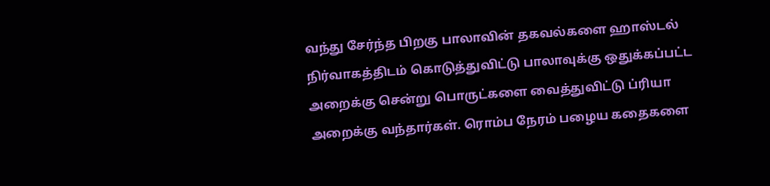வந்து சேர்ந்த பிறகு பாலாவின் தகவல்களை ஹாஸ்டல் நிர்வாகத்திடம் கொடுத்துவிட்டு பாலாவுக்கு ஒதுக்கப்பட்ட அறைக்கு சென்று பொருட்களை வைத்துவிட்டு ப்ரியா அறைக்கு வந்தார்கள். ரொம்ப நேரம் பழைய கதைகளை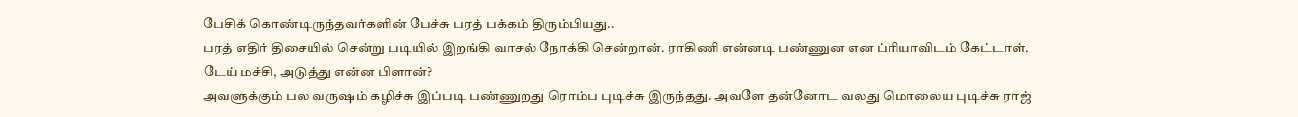பேசிக் கொண்டிருந்தவர்களின் பேச்சு பரத் பக்கம் திரும்பியது..
பரத் எதிர் திசையில் சென்று படியில் இறங்கி வாசல் நோக்கி சென்றான். ராகிணி என்னடி பண்ணுன என ப்ரியாவிடம் கேட்டாள்.
டேய் மச்சி, அடுத்து என்ன பிளான்?
அவளுக்கும் பல வருஷம் கழிச்சு இப்படி பண்ணுறது ரொம்ப புடிச்சு இருந்தது. அவளே தன்னோட வலது மொலைய புடிச்சு ராஜ்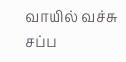வாயில் வச்சு சப்ப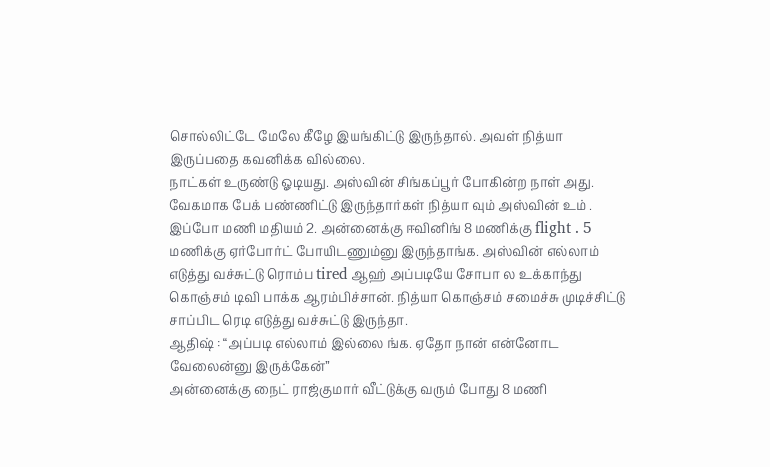சொல்லிட்டே மேலே கீழே இயங்கிட்டு இருந்தால். அவள் நித்யா இருப்பதை கவனிக்க வில்லை.
நாட்கள் உருண்டு ஓடியது. அஸ்வின் சிங்கப்பூர் போகின்ற நாள் அது. வேகமாக பேக் பண்ணிட்டு இருந்தார்கள் நித்யா வும் அஸ்வின் உம் . இப்போ மணி மதியம் 2. அன்னைக்கு ஈவினிங் 8 மணிக்கு flight . 5 மணிக்கு ஏர்போர்ட் போயிடணும்னு இருந்தாங்க. அஸ்வின் எல்லாம் எடுத்து வச்சுட்டு ரொம்ப tired ஆஹ் அப்படியே சோபா ல உக்காந்து கொஞ்சம் டிவி பாக்க ஆரம்பிச்சான். நித்யா கொஞ்சம் சமைச்சு முடிச்சிட்டு சாப்பிட ரெடி எடுத்து வச்சுட்டு இருந்தா.
ஆதிஷ் : “அப்படி எல்லாம் இல்லை ங்க. ஏதோ நான் என்னோட வேலைன்னு இருக்கேன்”
அன்னைக்கு நைட் ராஜ்குமார் வீட்டுக்கு வரும் போது 8 மணி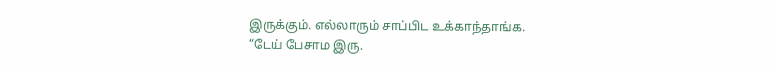இருக்கும். எல்லாரும் சாப்பிட உக்காந்தாங்க.
“டேய் பேசாம இரு.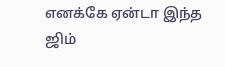எனக்கே ஏன்டா இந்த ஜிம்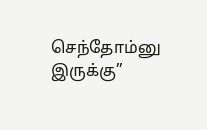செந்தோம்னு இருக்கு”